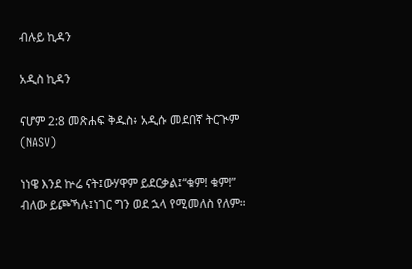ብሉይ ኪዳን

አዲስ ኪዳን

ናሆም 2:8 መጽሐፍ ቅዱስ፥ አዲሱ መደበኛ ትርጒም (NASV)

ነነዌ እንደ ኵሬ ናት፤ውሃዋም ይደርቃል፤“ቁም! ቁም!” ብለው ይጮኻሉ፤ነገር ግን ወደ ኋላ የሚመለስ የለም።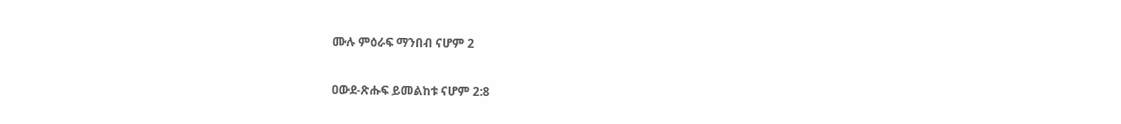ሙሉ ምዕራፍ ማንበብ ናሆም 2

ዐውደ-ጽሑፍ ይመልከቱ ናሆም 2:8